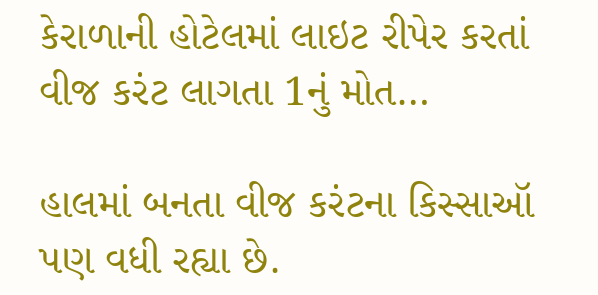કેરાળાની હોટેલમાં લાઇટ રીપેર કરતાં વીજ કરંટ લાગતા 1નું મોત…

હાલમાં બનતા વીજ કરંટના કિસ્સાઑ પણ વધી રહ્યા છે.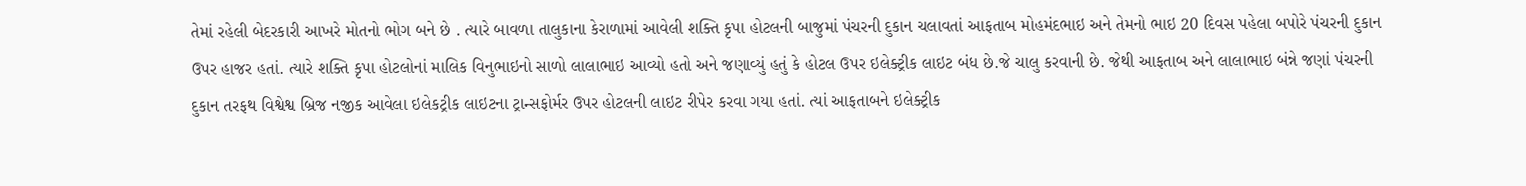તેમાં રહેલી બેદરકારી આખરે મોતનો ભોગ બને છે . ત્યારે બાવળા તાલુકાના કેરાળામાં આવેલી શક્તિ કૃપા હોટલની બાજુમાં પંચરની દુકાન ચલાવતાં આફતાબ મોહમંદભાઇ અને તેમનો ભાઇ 20 દિવસ પહેલા બપોરે પંચરની દુકાન ઉપર હાજર હતાં. ત્યારે શક્તિ કૃપા હોટલોનાં માલિક વિનુભાઇનો સાળો લાલાભાઇ આવ્યો હતો અને જણાવ્યું હતું કે હોટલ ઉપર ઇલેક્ટ્રીક લાઇટ બંધ છે.જે ચાલુ કરવાની છે. જેથી આફતાબ અને લાલાભાઇ બંન્ને જણાં પંચરની દુકાન તરફથ વિશ્વેશ્વ બ્રિજ નજીક આવેલા ઇલેકટ્રીક લાઇટના ટ્રાન્સફોર્મર ઉપર હોટલની લાઇટ રીપેર કરવા ગયા હતાં. ત્યાં આફતાબને ઇલેક્ટ્રીક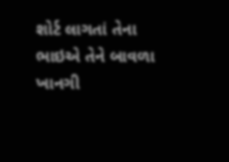શોર્ટ લાગતાં તેના ભાઇએ તેને બાવળા ખાનગી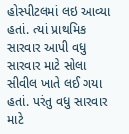હોસ્પીટલમાં લઇ આવ્યા હતાં. ત્યાં પ્રાથમિક સારવાર આપી વધુ સારવાર માટે સોલા સીવીલ ખાતે લઈ ગયા હતાં. પરંતુ વધુ સારવાર માટે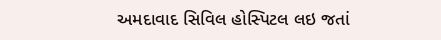અમદાવાદ સિવિલ હોસ્પિટલ લઇ જતાં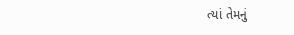ત્યાં તેમનું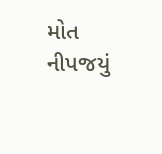મોત નીપજયું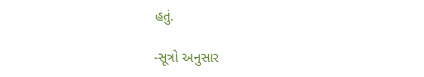હતું.

-સૂત્રો અનુસાર